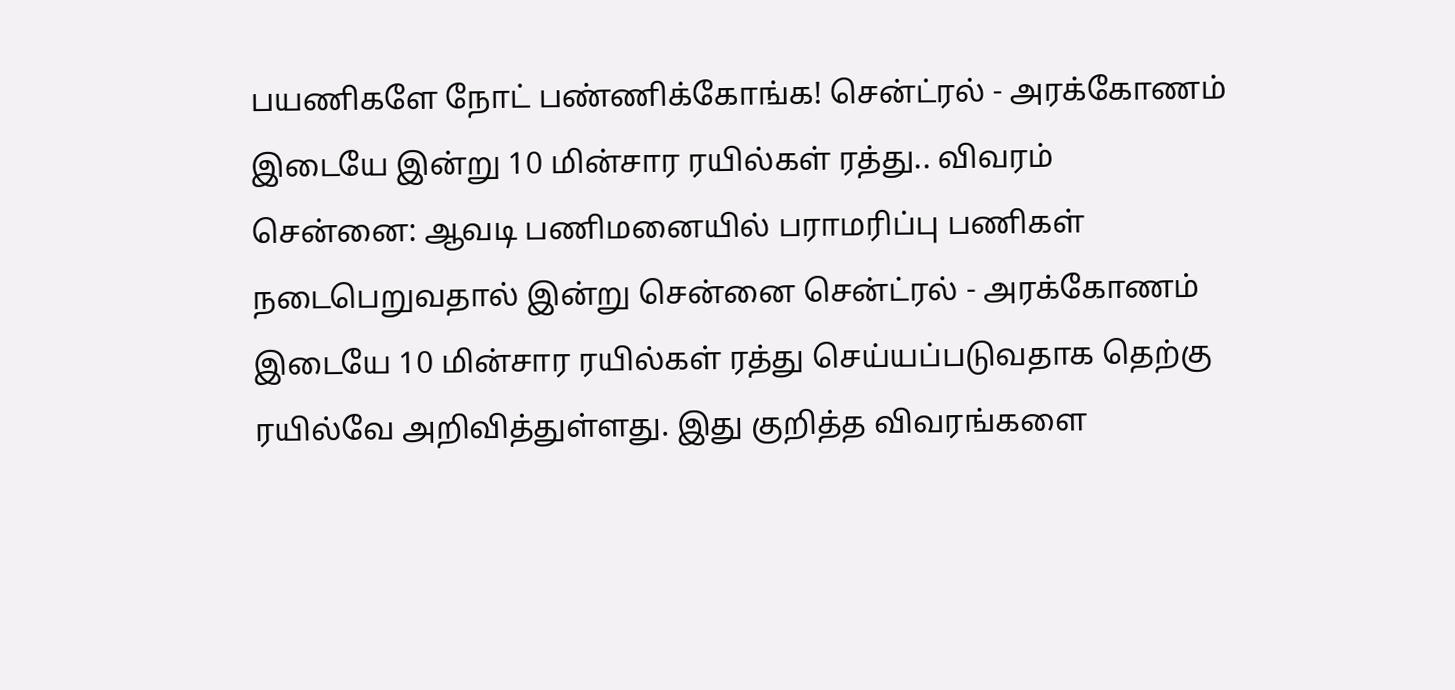பயணிகளே நோட் பண்ணிக்கோங்க! சென்ட்ரல் - அரக்கோணம் இடையே இன்று 10 மின்சார ரயில்கள் ரத்து.. விவரம்
சென்னை: ஆவடி பணிமனையில் பராமரிப்பு பணிகள் நடைபெறுவதால் இன்று சென்னை சென்ட்ரல் - அரக்கோணம் இடையே 10 மின்சார ரயில்கள் ரத்து செய்யப்படுவதாக தெற்கு ரயில்வே அறிவித்துள்ளது. இது குறித்த விவரங்களை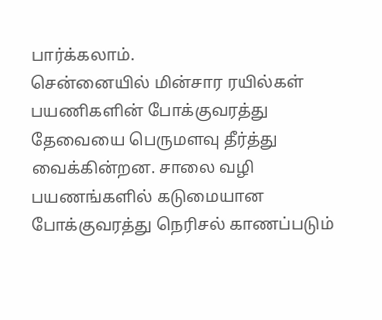பார்க்கலாம்.
சென்னையில் மின்சார ரயில்கள் பயணிகளின் போக்குவரத்து தேவையை பெருமளவு தீர்த்து வைக்கின்றன. சாலை வழி பயணங்களில் கடுமையான போக்குவரத்து நெரிசல் காணப்படும்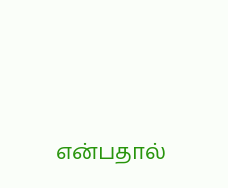என்பதால்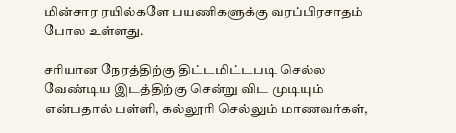மின்சார ரயில்களே பயணிகளுக்கு வரப்பிரசாதம் போல உள்ளது.

சரியான நேரத்திற்கு திட்டமிட்டபடி செல்ல வேண்டிய இடத்திற்கு சென்று விட முடியும் என்பதால் பள்ளி, கல்லூரி செல்லும் மாணவர்கள்,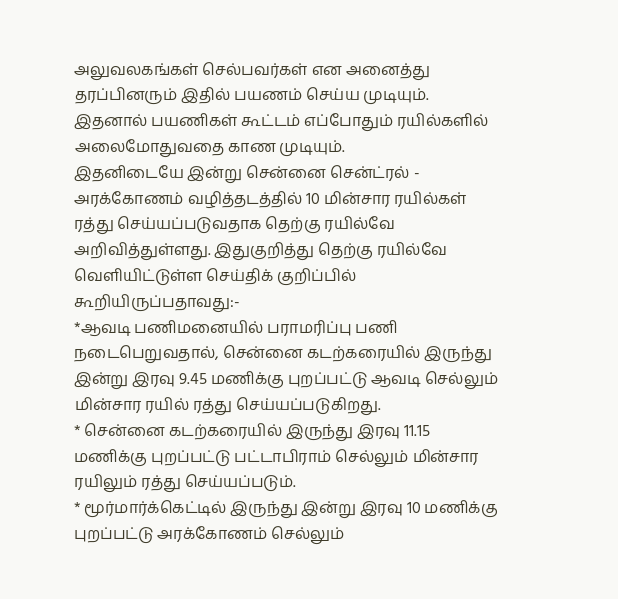அலுவலகங்கள் செல்பவர்கள் என அனைத்து தரப்பினரும் இதில் பயணம் செய்ய முடியும். இதனால் பயணிகள் கூட்டம் எப்போதும் ரயில்களில் அலைமோதுவதை காண முடியும்.
இதனிடையே இன்று சென்னை சென்ட்ரல் - அரக்கோணம் வழித்தடத்தில் 10 மின்சார ரயில்கள் ரத்து செய்யப்படுவதாக தெற்கு ரயில்வே அறிவித்துள்ளது. இதுகுறித்து தெற்கு ரயில்வே வெளியிட்டுள்ள செய்திக் குறிப்பில் கூறியிருப்பதாவது:-
*ஆவடி பணிமனையில் பராமரிப்பு பணி நடைபெறுவதால், சென்னை கடற்கரையில் இருந்து இன்று இரவு 9.45 மணிக்கு புறப்பட்டு ஆவடி செல்லும் மின்சார ரயில் ரத்து செய்யப்படுகிறது.
* சென்னை கடற்கரையில் இருந்து இரவு 11.15 மணிக்கு புறப்பட்டு பட்டாபிராம் செல்லும் மின்சார ரயிலும் ரத்து செய்யப்படும்.
* மூர்மார்க்கெட்டில் இருந்து இன்று இரவு 10 மணிக்கு புறப்பட்டு அரக்கோணம் செல்லும்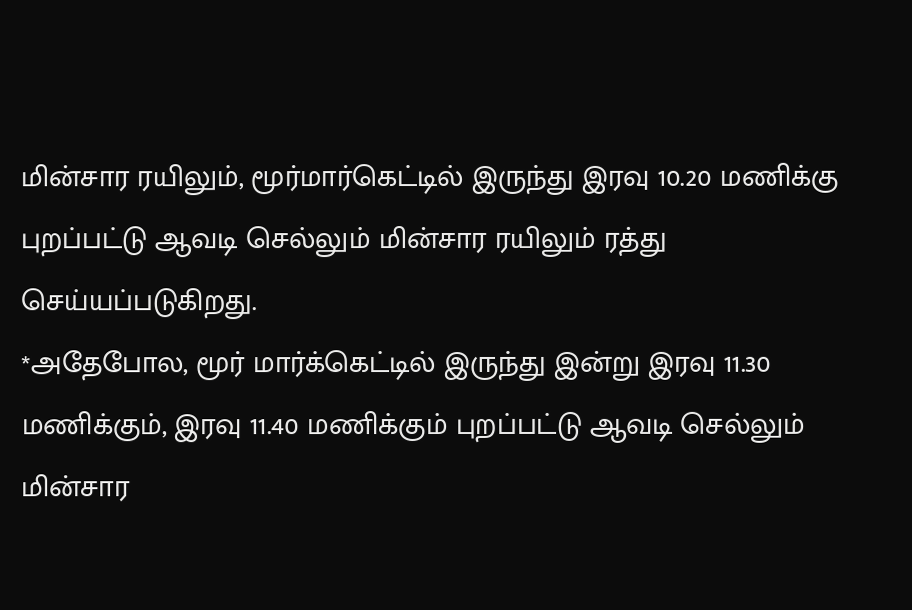மின்சார ரயிலும், மூர்மார்கெட்டில் இருந்து இரவு 10.20 மணிக்கு புறப்பட்டு ஆவடி செல்லும் மின்சார ரயிலும் ரத்து செய்யப்படுகிறது.
*அதேபோல, மூர் மார்க்கெட்டில் இருந்து இன்று இரவு 11.30 மணிக்கும், இரவு 11.40 மணிக்கும் புறப்பட்டு ஆவடி செல்லும் மின்சார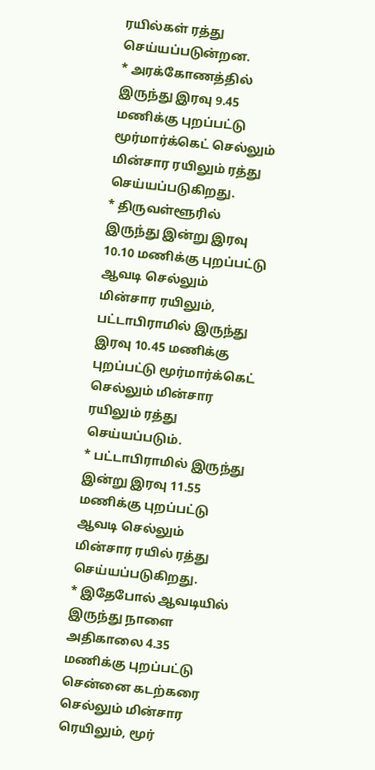ரயில்கள் ரத்து செய்யப்படுன்றன.
* அரக்கோணத்தில் இருந்து இரவு 9.45 மணிக்கு புறப்பட்டு மூர்மார்க்கெட் செல்லும் மின்சார ரயிலும் ரத்து செய்யப்படுகிறது.
* திருவள்ளூரில் இருந்து இன்று இரவு 10.10 மணிக்கு புறப்பட்டு ஆவடி செல்லும் மின்சார ரயிலும், பட்டாபிராமில் இருந்து இரவு 10.45 மணிக்கு புறப்பட்டு மூர்மார்க்கெட் செல்லும் மின்சார ரயிலும் ரத்து செய்யப்படும்.
* பட்டாபிராமில் இருந்து இன்று இரவு 11.55 மணிக்கு புறப்பட்டு ஆவடி செல்லும் மின்சார ரயில் ரத்து செய்யப்படுகிறது.
* இதேபோல் ஆவடியில் இருந்து நாளை அதிகாலை 4.35 மணிக்கு புறப்பட்டு சென்னை கடற்கரை செல்லும் மின்சார ரெயிலும், மூர்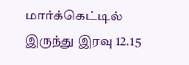மார்க்கெட்டில் இருந்து இரவு 12.15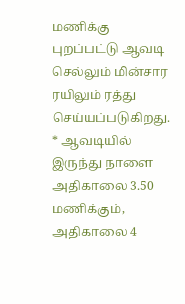மணிக்கு புறப்பட்டு ஆவடி செல்லும் மின்சார ரயிலும் ரத்து செய்யப்படுகிறது.
* ஆவடியில் இருந்து நாளை அதிகாலை 3.50 மணிக்கும், அதிகாலை 4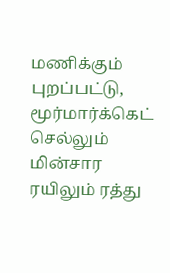மணிக்கும் புறப்பட்டு, மூர்மார்க்கெட் செல்லும் மின்சார ரயிலும் ரத்து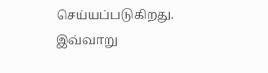செய்யப்படுகிறது. இவ்வாறு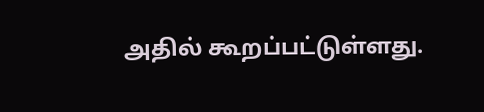அதில் கூறப்பட்டுள்ளது.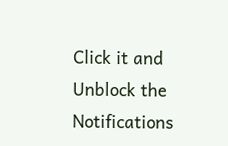Click it and Unblock the Notifications